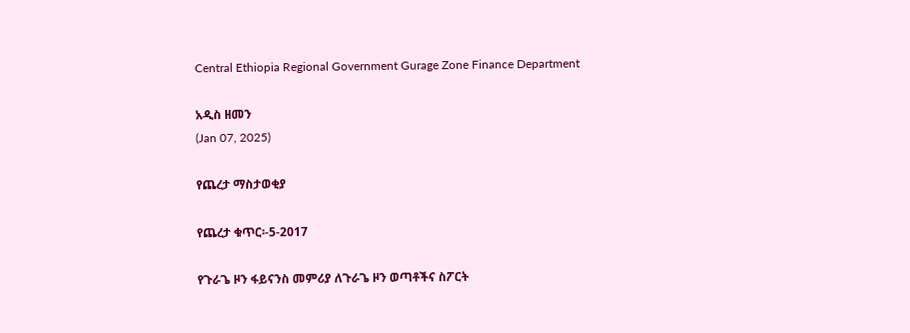Central Ethiopia Regional Government Gurage Zone Finance Department

አዲስ ዘመን
(Jan 07, 2025)

የጨረታ ማስታወቂያ

የጨረታ ቁጥር፡-5-2017

የጉራጌ ዞን ፋይናንስ መምሪያ ለጉራጌ ዞን ወጣቶችና ስፖርት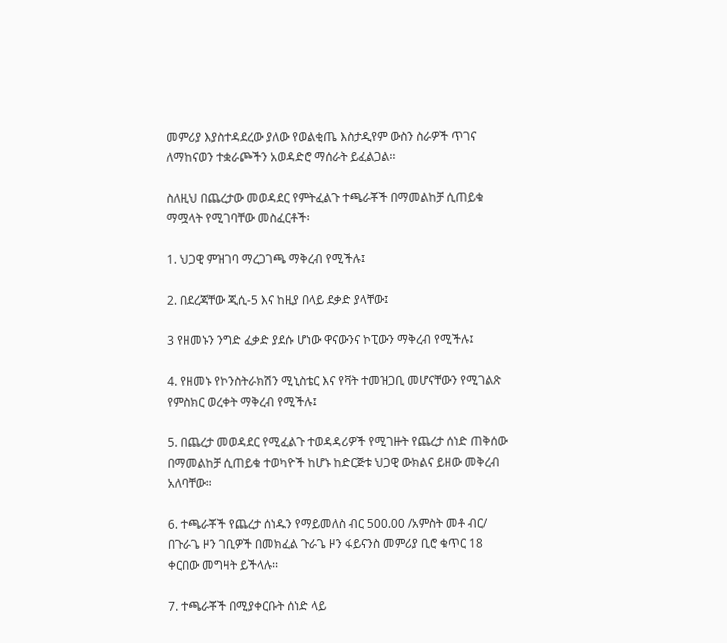መምሪያ እያስተዳደረው ያለው የወልቂጤ እስታዲየም ውስን ስራዎች ጥገና ለማከናወን ተቋራጮችን አወዳድሮ ማሰራት ይፈልጋል፡፡

ስለዚህ በጨረታው መወዳደር የምትፈልጉ ተጫራቾች በማመልከቻ ሲጠይቁ ማሟላት የሚገባቸው መስፈርቶች፡

1. ህጋዊ ምዝገባ ማረጋገጫ ማቅረብ የሚችሉ፤

2. በደረጃቸው ጂሲ-5 እና ከዚያ በላይ ደቃድ ያላቸው፤

3 የዘመኑን ንግድ ፈቃድ ያደሱ ሆነው ዋናውንና ኮፒውን ማቅረብ የሚችሉ፤

4. የዘመኑ የኮንስትራክሽን ሚኒስቴር እና የቫት ተመዝጋቢ መሆናቸውን የሚገልጽ የምስክር ወረቀት ማቅረብ የሚችሉ፤

5. በጨረታ መወዳደር የሚፈልጉ ተወዳዳሪዎች የሚገዙት የጨረታ ሰነድ ጠቅሰው በማመልከቻ ሲጠይቁ ተወካዮች ከሆኑ ከድርጅቱ ህጋዊ ውክልና ይዘው መቅረብ አለባቸው።

6. ተጫራቾች የጨረታ ሰነዱን የማይመለስ ብር 500.00 /አምስት መቶ ብር/ በጉራጌ ዞን ገቢዎች በመክፈል ጉራጌ ዞን ፋይናንስ መምሪያ ቢሮ ቁጥር 18 ቀርበው መግዛት ይችላሉ፡፡

7. ተጫራቾች በሚያቀርቡት ሰነድ ላይ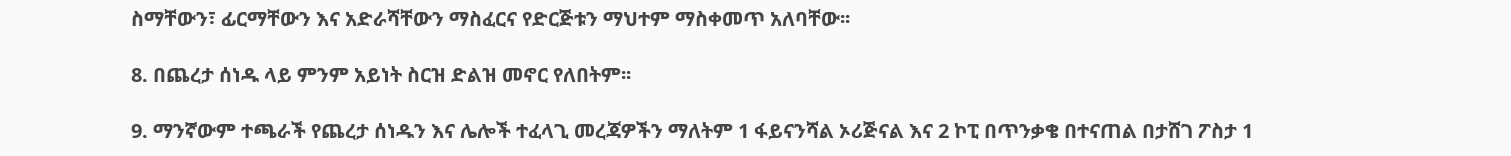ስማቸውን፣ ፊርማቸውን እና አድራሻቸውን ማስፈርና የድርጅቱን ማህተም ማስቀመጥ አለባቸው፡፡

8. በጨረታ ሰነዱ ላይ ምንም አይነት ስርዝ ድልዝ መኖር የለበትም፡፡

9. ማንኛውም ተጫራች የጨረታ ሰነዱን እና ሌሎች ተፈላጊ መረጃዎችን ማለትም 1 ፋይናንሻል ኦሪጅናል እና 2 ኮፒ በጥንቃቄ በተናጠል በታሸገ ፖስታ 1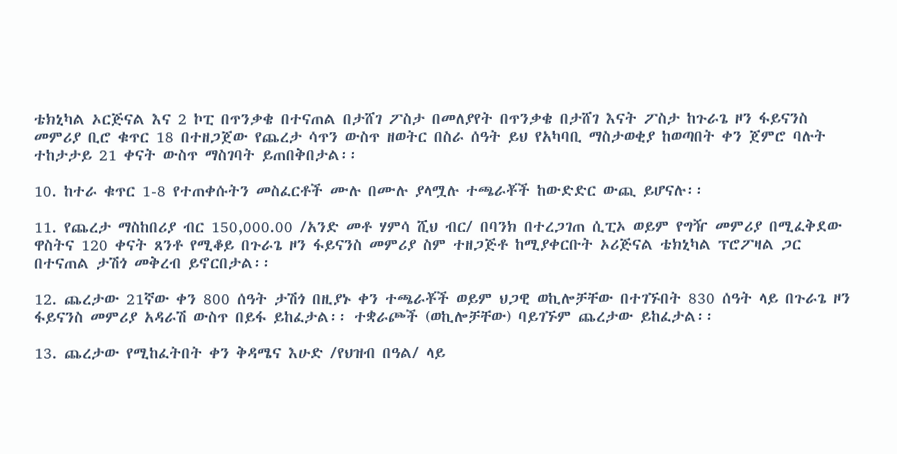ቴክኒካል ኦርጅናል እና 2 ኮፒ በጥንቃቄ በተናጠል በታሸገ ፖስታ በመለያየት በጥንቃቄ በታሸገ እናት ፖስታ ከጉራጌ ዞን ፋይናንስ መምሪያ ቢሮ ቁጥር 18 በተዘጋጀው የጨረታ ሳጥን ውስጥ ዘወትር በስራ ሰዓት ይህ የአካባቢ ማስታወቂያ ከወጣበት ቀን ጀምሮ ባሉት ተከታታይ 21 ቀናት ውስጥ ማስገባት ይጠበቅበታል፡፡

10. ከተራ ቁጥር 1-8 የተጠቀሱትን መስፈርቶች ሙሉ በሙሉ ያላሟሉ ተጫራቾች ከውድድር ውጪ ይሆናሉ፡፡

11. የጨረታ ማስከበሪያ ብር 150,000.00 /አንድ መቶ ሃምሳ ሺህ ብር/ በባንክ በተረጋገጠ ሲፒኦ ወይም የግዥ መምሪያ በሚፈቅደው ዋስትና 120 ቀናት ጸንቶ የሚቆይ በጉራጌ ዞን ፋይናንስ መምሪያ ስም ተዘጋጅቶ ከሚያቀርቡት ኦሪጅናል ቴክኒካል ፕሮፖዛል ጋር በተናጠል ታሽጎ መቅረብ ይኖርበታል፡፡

12. ጨረታው 21ኛው ቀን 800 ሰዓት ታሽጎ በዚያኑ ቀን ተጫራቾች ወይም ህጋዊ ወኪሎቻቸው በተገኙበት 830 ሰዓት ላይ በጉራጌ ዞን ፋይናንስ መምሪያ አዳራሽ ውስጥ በይፋ ይከፈታል፡፡ ተቋራጮች (ወኪሎቻቸው) ባይገኙም ጨረታው ይከፈታል፡፡

13. ጨረታው የሚከፈትበት ቀን ቅዳሜና እሁድ /የህዝብ በዓል/ ላይ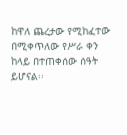ከዋለ ጨረታው የሚከፈተው በሚቀጥለው የሥራ ቀን ከላይ በተጠቀሰው ሰዓት ይሆናል፡፡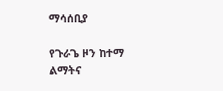ማሳሰቢያ

የጉራጌ ዞን ከተማ ልማትና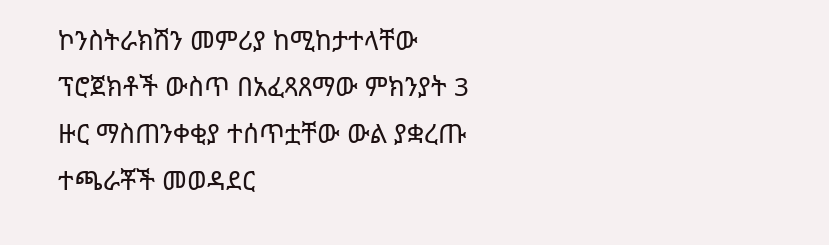ኮንስትራክሽን መምሪያ ከሚከታተላቸው ፕሮጀክቶች ውስጥ በአፈጻጸማው ምክንያት 3 ዙር ማስጠንቀቂያ ተሰጥቷቸው ውል ያቋረጡ ተጫራቾች መወዳደር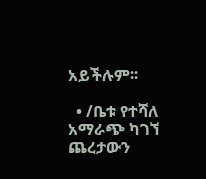አይችሉም፡፡

  • /ቤቱ የተሻለ አማራጭ ካገኘ ጨረታውን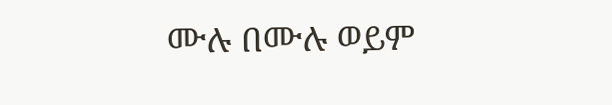ሙሉ በሙሉ ወይም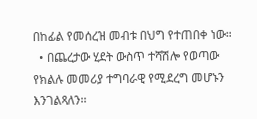በከፊል የመሰረዝ መብቱ በህግ የተጠበቀ ነው።
  • በጨረታው ሂደት ውስጥ ተሻሽሎ የወጣው የክልሉ መመሪያ ተግባራዊ የሚደረግ መሆኑን እንገልጻለን፡፡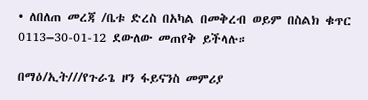• ለበለጠ መረጃ /ቤቱ ድረስ በአካል በመቅረብ ወይም በስልክ ቁጥር 0113–30-01-12 ደውለው መጠየቅ ይችላሉ።

በማዕ/ኢት///የጉራጌ ዞን ፋይናንስ መምሪያ